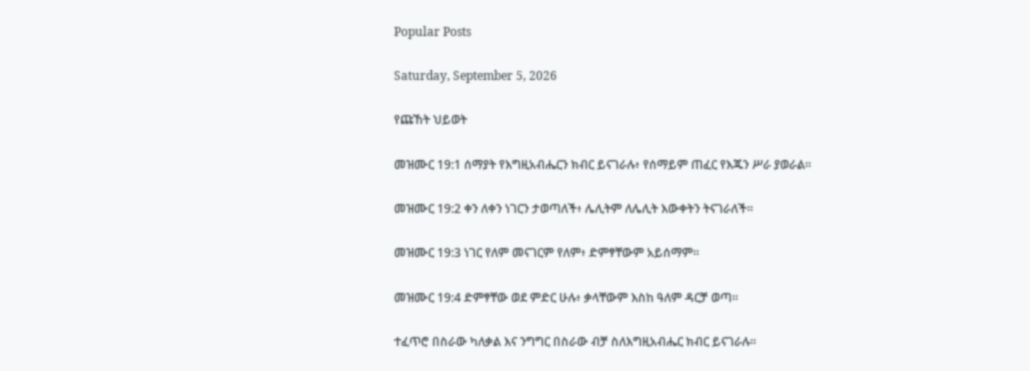Popular Posts

Saturday, September 5, 2026

የጩኸት ህይወት

መዝሙር 19:1 ሰማያት የእግዚአብሔርን ክብር ይናገራሉ፥ የሰማይም ጠፈር የእጁን ሥራ ያወራል።

መዝሙር 19:2 ቀን ለቀን ነገርን ታወጣለች፥ ሌሊትም ለሌሊት እውቀትን ትናገራለች።

መዝሙር 19:3 ነገር የለም መናገርም የለም፥ ድምፃቸውም አይሰማም።

መዝሙር 19:4 ድምፃቸው ወደ ምድር ሁሉ፥ ቃላቸውም እስከ ዓለም ዳርቻ ወጣ።

ተፈጥሮ በስራው ካለቃል እና ንግግር በስራው ብቻ ስለእግዚአብሔር ክብር ይናገራሉ።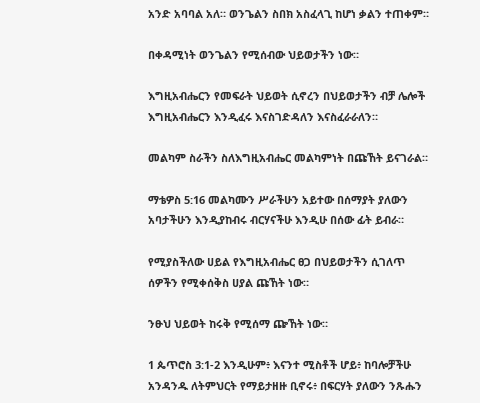አንድ አባባል አለ። ወንጌልን ስበክ አስፈላጊ ከሆነ ቃልን ተጠቀም።

በቀዳሚነት ወንጌልን የሚሰብው ህይወታችን ነው።

እግዚአብሔርን የመፍራት ህይወት ሲኖረን በህይወታችን ብቻ ሌሎች እግዚአብሔርን እንዲፈሩ እናስገድዳለን እናስፈራራለን።

መልካም ስራችን ስለእግዚአብሔር መልካምነት በጩኸት ይናገራል።

ማቴዎስ 5:16 መልካሙን ሥራችሁን አይተው በሰማያት ያለውን አባታችሁን እንዲያከብሩ ብርሃናችሁ እንዲሁ በሰው ፊት ይብራ።

የሚያስችለው ሀይል የእግዚአብሔር ፀጋ በህይወታችን ሲገለጥ ሰዎችን የሚቀሰቅስ ሀያል ጩኸት ነው።

ንፁህ ህይወት ከሩቅ የሚሰማ ጬኸት ነው።

1 ጴጥሮስ 3:1-2 እንዲሁም፥ እናንተ ሚስቶች ሆይ፥ ከባሎቻችሁ አንዳንዱ ለትምህርት የማይታዘዙ ቢኖሩ፥ በፍርሃት ያለውን ንጹሑን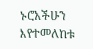ኑሮአችሁን እየተመለከቱ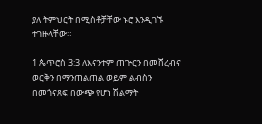ያለ ትምህርት በሚስቶቻቸው ኑሮ እንዲገኙ ተገዙላቸው።

1 ጴጥሮስ 3:3 ለእናንተም ጠጕርን በመሸረብና ወርቅን በማንጠልጠል ወይም ልብስን በመጎናጸፍ በውጭ የሆነ ሽልማት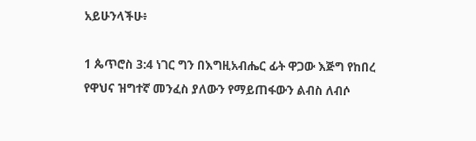አይሁንላችሁ፥

1 ጴጥሮስ 3:4 ነገር ግን በእግዚአብሔር ፊት ዋጋው እጅግ የከበረ የዋህና ዝግተኛ መንፈስ ያለውን የማይጠፋውን ልብስ ለብሶ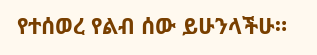የተሰወረ የልብ ሰው ይሁንላችሁ።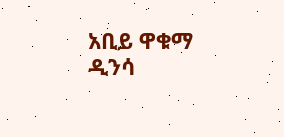አቢይ ዋቁማ ዲንሳ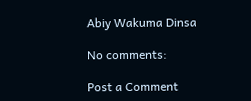Abiy Wakuma Dinsa

No comments:

Post a Comment